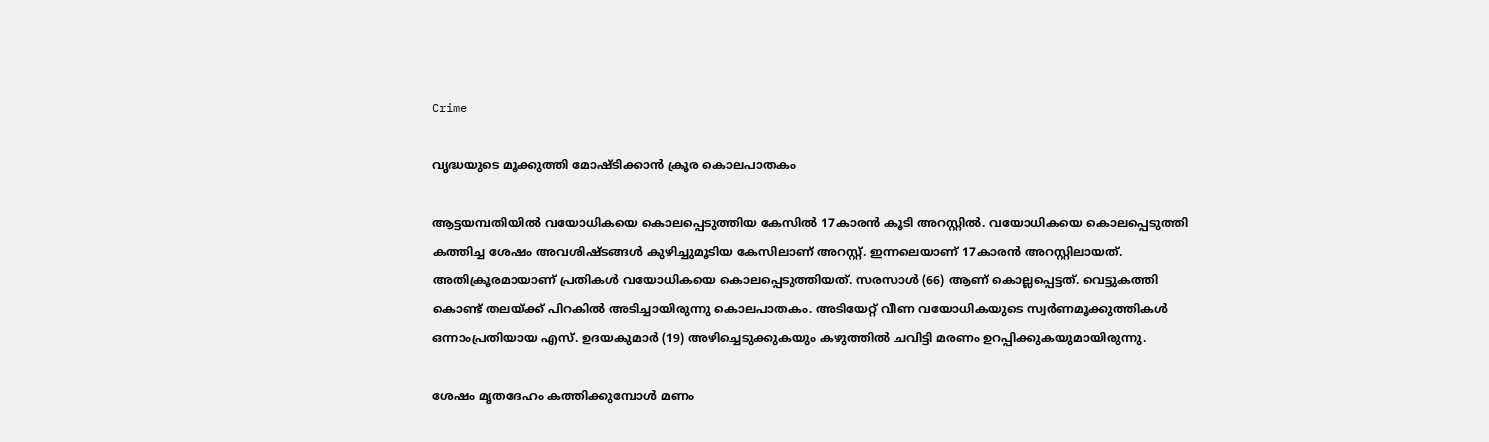Crime

വൃദ്ധയുടെ മൂക്കുത്തി മോഷ്ടിക്കാന്‍ ക്രൂര കൊലപാതകം

ആട്ടയമ്പതിയില്‍ വയോധികയെ കൊലപ്പെടുത്തിയ കേസില്‍ 17കാരന്‍ കൂടി അറസ്റ്റില്‍. വയോധികയെ കൊലപ്പെടുത്തി കത്തിച്ച ശേഷം അവശിഷ്ടങ്ങള്‍ കുഴിച്ചുമൂടിയ കേസിലാണ് അറസ്റ്റ്. ഇന്നലെയാണ് 17കാരന്‍ അറസ്റ്റിലായത്. അതിക്രൂരമായാണ് പ്രതികള്‍ വയോധികയെ കൊലപ്പെടുത്തിയത്. സരസാള്‍ (66) ആണ് കൊല്ലപ്പെട്ടത്. വെട്ടുകത്തി കൊണ്ട് തലയ്ക്ക് പിറകില്‍ അടിച്ചായിരുന്നു കൊലപാതകം. അടിയേറ്റ് വീണ വയോധികയുടെ സ്വര്‍ണമൂക്കുത്തികള്‍ ഒന്നാംപ്രതിയായ എസ്. ഉദയകുമാര്‍ (19) അഴിച്ചെടുക്കുകയും കഴുത്തില്‍ ചവിട്ടി മരണം ഉറപ്പിക്കുകയുമായിരുന്നു.

ശേഷം മൃതദേഹം കത്തിക്കുമ്പോള്‍ മണം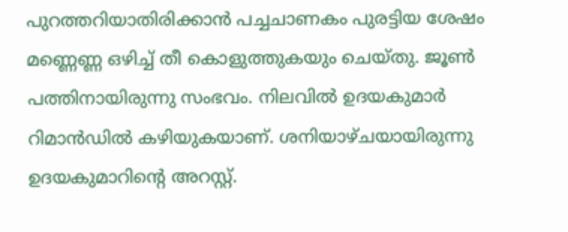പുറത്തറിയാതിരിക്കാന്‍ പച്ചചാണകം പുരട്ടിയ ശേഷം മണ്ണെണ്ണ ഒഴിച്ച് തീ കൊളുത്തുകയും ചെയ്തു. ജൂണ്‍ പത്തിനായിരുന്നു സംഭവം. നിലവില്‍ ഉദയകുമാര്‍ റിമാന്‍ഡില്‍ കഴിയുകയാണ്. ശനിയാഴ്ചയായിരുന്നു ഉദയകുമാറിന്റെ അറസ്റ്റ്.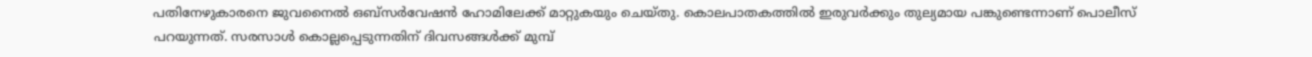പതിനേഴുകാരനെ ജുവനൈല്‍ ഒബ്‌സര്‍വേഷന്‍ ഹോമിലേക്ക് മാറ്റുകയും ചെയ്തു. കൊലപാതകത്തില്‍ ഇരുവര്‍ക്കും തുല്യമായ പങ്കുണ്ടെന്നാണ് പൊലീസ് പറയുന്നത്. സരസാള്‍ കൊല്ലപ്പെടുന്നതിന് ദിവസങ്ങള്‍ക്ക് മുമ്പ്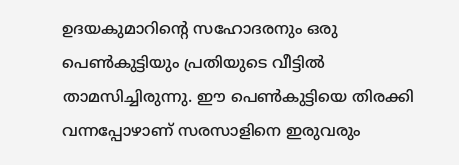ഉദയകുമാറിന്റെ സഹോദരനും ഒരു പെണ്‍കുട്ടിയും പ്രതിയുടെ വീട്ടില്‍ താമസിച്ചിരുന്നു. ഈ പെണ്‍കുട്ടിയെ തിരക്കി വന്നപ്പോഴാണ് സരസാളിനെ ഇരുവരും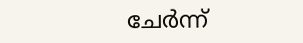ചേര്‍ന്ന്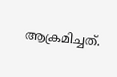ആക്രമിച്ചത്.